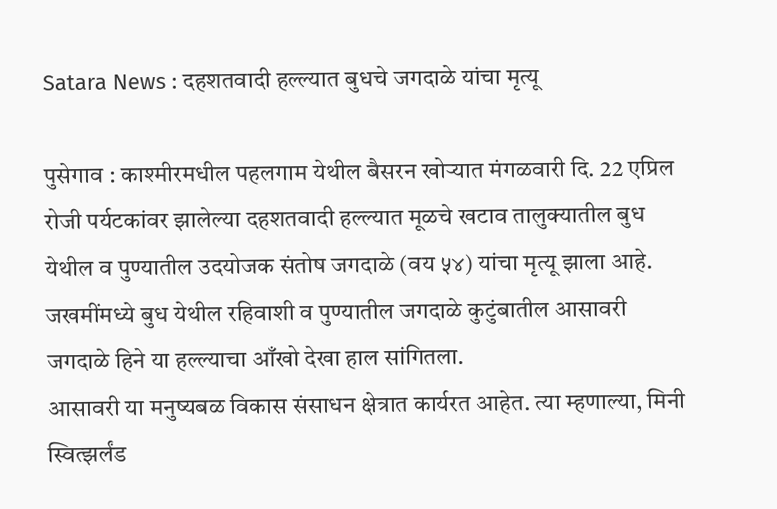Satara News : दहशतवादी हल्ल्यात बुधचे जगदाळे यांचा मृत्यू

पुसेगाव : काश्मीरमधील पहलगाम येथील बैसरन खोऱ्यात मंगळवारी दि. 22 एप्रिल रोजी पर्यटकांवर झालेल्या दहशतवादी हल्ल्यात मूळचे खटाव तालुक्यातील बुध येथील व पुण्यातील उदयोजक संतोष जगदाळे (वय ५४) यांचा मृत्यू झाला आहे. जखमींमध्ये बुध येथील रहिवाशी व पुण्यातील जगदाळे कुटुंबातील आसावरी जगदाळे हिने या हल्ल्याचा आँखो देखा हाल सांगितला.
आसावरी या मनुष्यबळ विकास संसाधन क्षेत्रात कार्यरत आहेत. त्या म्हणाल्या, मिनी स्वित्झर्लंड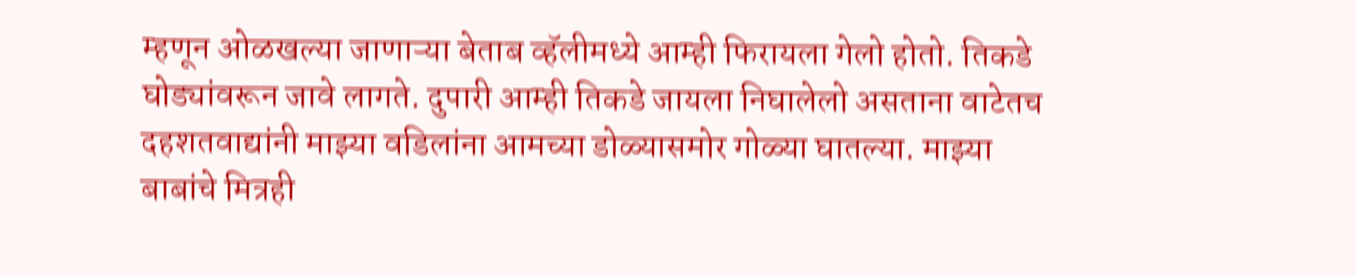म्हणून ओळखल्या जाणाऱ्या बेताब व्हॅलीमध्ये आम्ही फिरायला गेलो होतो. तिकडे घोड्यांवरून जावे लागते. दुपारी आम्ही तिकडे जायला निघालेलो असताना वाटेतच दहशतवाद्यांनी माझ्या वडिलांना आमच्या डोळ्यासमोर गोळ्या घातल्या. माझ्या बाबांचे मित्रही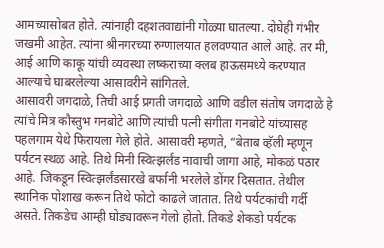आमच्यासोबत होते. त्यांनाही दहशतवाद्यांनी गोळ्या घातल्या. दोघेही गंभीर जखमी आहेत. त्यांना श्रीनगरच्या रुग्णालयात हलवण्यात आले आहे. तर मी, आई आणि काकू यांची व्यवस्था लष्कराच्या क्लब हाऊसमध्ये करण्यात आल्याचे घाबरलेल्या आसावरीने सांगितले.
आसावरी जगदाळे, तिची आई प्रगती जगदाळे आणि वडील संतोष जगदाळे हे त्यांचे मित्र कौस्तुभ गनबोटे आणि त्यांची पत्नी संगीता गनबोटे यांच्यासह पहलगाम येथे फिरायला गेले होते. आसावरी म्हणते, “बेताब व्हॅली म्हणून पर्यटन स्थळ आहे. तिथे मिनी स्वित्झर्लंड नावाची जागा आहे, मोकळं पठार आहे. जिकडून स्वित्झर्लंडसारखे बर्फानी भरलेले डोंगर दिसतात. तेथील स्थानिक पोशाख करून तिथे फोटो काढले जातात. तिथे पर्यटकांची गर्दी असते. तिकडेच आम्ही घोड्यावरून गेलो होतो. तिकडे शेकडो पर्यटक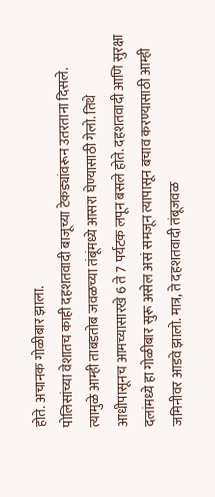होते. अचानक गोळीबार झाला.
पोलिसांच्या वेशातच काही दहशतवादी बाजूच्या टेकड्यांवरून उतरताना दिसले. त्यामुळे आम्ही ताबडतोब जवळच्या तंबूंमध्ये आसरा घेण्यासाठी गेलो. तिथे आधीपासूनच आमच्यासारखे 6 ते 7 पर्यटक लपून बसले होते. दहशतवादी आणि सुरक्षा दलांमध्ये हा गोळीबार सुरू असेल असं समजून त्यापासून बचाव करण्यासाठी आम्ही जमिनीवर आडवे झालो. मात्र, ते दहशतवादी तंबूजवळ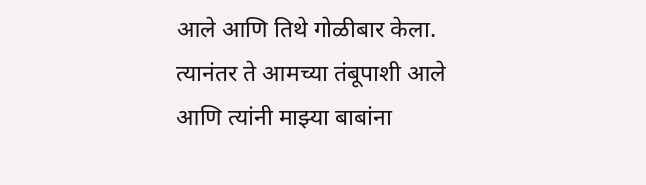आले आणि तिथे गोळीबार केला.
त्यानंतर ते आमच्या तंबूपाशी आले आणि त्यांनी माझ्या बाबांना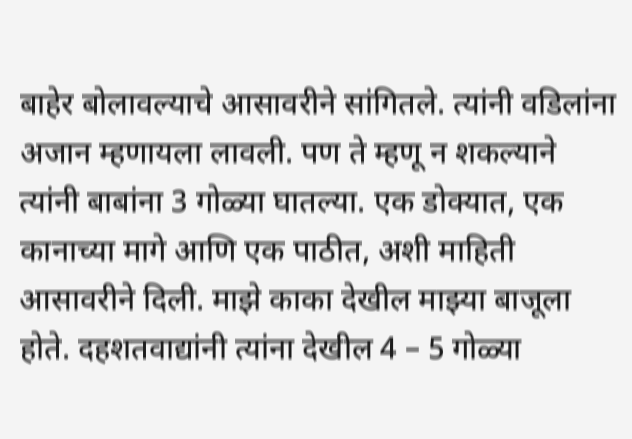बाहेर बोलावल्याचे आसावरीने सांगितले. त्यांनी वडिलांना अजान म्हणायला लावली. पण ते म्हणू न शकल्याने त्यांनी बाबांना 3 गोळ्या घातल्या. एक डोक्यात, एक कानाच्या मागे आणि एक पाठीत, अशी माहिती आसावरीने दिली. माझे काका देखील माझ्या बाजूला होते. दहशतवाद्यांनी त्यांना देखील 4 – 5 गोळ्या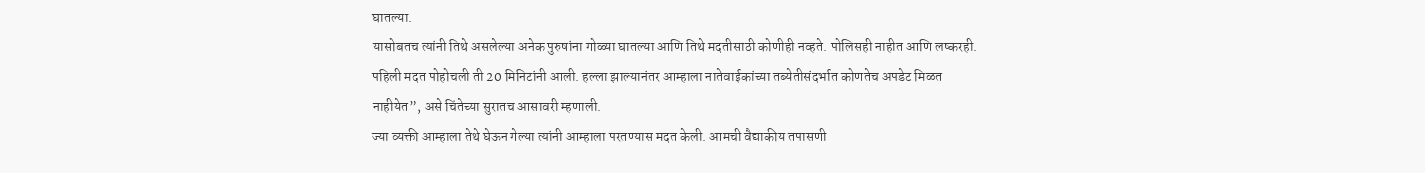घातल्या.
यासोबतच त्यांनी तिथे असलेल्या अनेक पुरुषांना गोळ्या घातल्या आणि तिथे मदतीसाठी कोणीही नव्हते. पोलिसही नाहीत आणि लष्करही. पहिली मदत पोहोचली ती 20 मिनिटांनी आली. हल्ला झाल्यानंतर आम्हाला नातेवाईकांच्या तब्येतीसंदर्भात कोणतेच अपडेट मिळत नाहीयेत”, असे चिंतेच्या सुरातच आसावरी म्हणाली.
ज्या व्यक्ती आम्हाला तेथे घेऊन गेल्या त्यांनी आम्हाला परतण्यास मदत केली. आमची वैद्याकीय तपासणी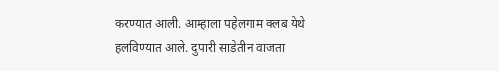करण्यात आली. आम्हाला पहेलगाम क्लब येथे हलविण्यात आले. दुपारी साडेतीन वाजता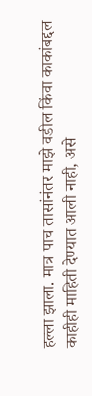हल्ला झाला. मात्र पाच तासांनंतर माझे वडील किंवा काकांबद्दल काहीही माहिती देण्यात आली नाही, असे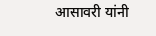आसावरी यांनी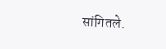सांगितले.